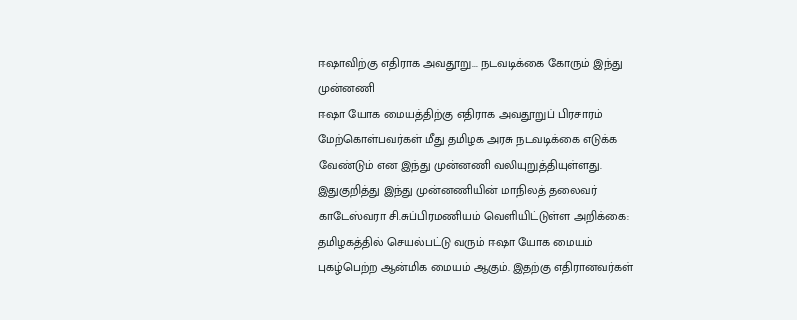ஈஷாவிற்கு எதிராக அவதூறு... நடவடிக்கை கோரும் இந்து முன்னணி
ஈஷா யோக மையத்திற்கு எதிராக அவதூறுப் பிரசாரம் மேற்கொள்பவர்கள் மீது தமிழக அரசு நடவடிக்கை எடுக்க வேண்டும் என இந்து முன்னணி வலியுறுத்தியுள்ளது.
இதுகுறித்து இந்து முன்னணியின் மாநிலத் தலைவர் காடேஸ்வரா சி.சுப்பிரமணியம் வெளியிட்டுள்ள அறிக்கை:
தமிழகத்தில் செயல்பட்டு வரும் ஈஷா யோக மையம் புகழ்பெற்ற ஆன்மிக மையம் ஆகும். இதற்கு எதிரானவர்கள்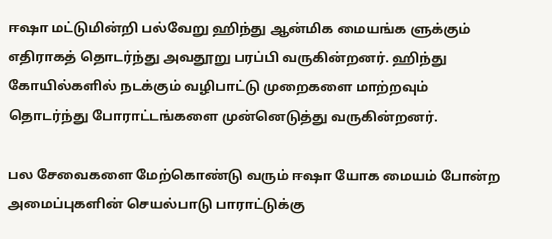ஈஷா மட்டுமின்றி பல்வேறு ஹிந்து ஆன்மிக மையங்க ளுக்கும் எதிராகத் தொடர்ந்து அவதூறு பரப்பி வருகின்றனர். ஹிந்து கோயில்களில் நடக்கும் வழிபாட்டு முறைகளை மாற்றவும் தொடர்ந்து போராட்டங்களை முன்னெடுத்து வருகின்றனர்.

பல சேவைகளை மேற்கொண்டு வரும் ஈஷா யோக மையம் போன்ற அமைப்புகளின் செயல்பாடு பாராட்டுக்கு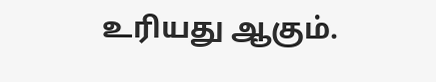உரியது ஆகும்.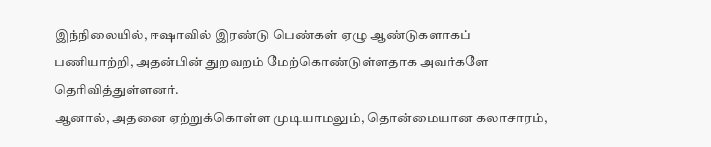இந்நிலையில், ஈஷாவில் இரண்டு பெண்கள் ஏழு ஆண்டுகளாகப் பணியாற்றி, அதன்பின் துறவறம் மேற்கொண்டுள்ளதாக அவர்களே தெரிவித்துள்ளனர்.
ஆனால், அதனை ஏற்றுக்கொள்ள முடியாமலும், தொன்மையான கலாசாரம்,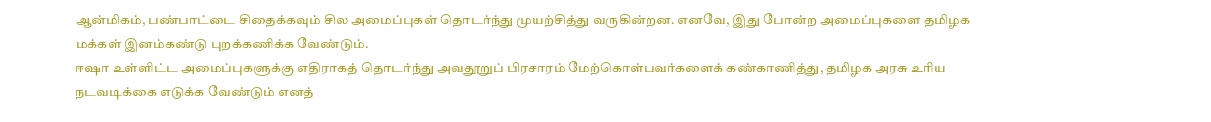ஆன்மிகம், பண்பாட்டை சிதைக்கவும் சில அமைப்புகள் தொடர்ந்து முயற்சித்து வருகின்றன. எனவே, இது போன்ற அமைப்புகளை தமிழக மக்கள் இனம்கண்டு புறக்கணிக்க வேண்டும்.
ஈஷா உள்ளிட்ட அமைப்புகளுக்கு எதிராகத் தொடர்ந்து அவதூறுப் பிரசாரம் மேற்கொள்பவர்களைக் கண்காணித்து, தமிழக அரசு உரிய நடவடிக்கை எடுக்க வேண்டும் எனத்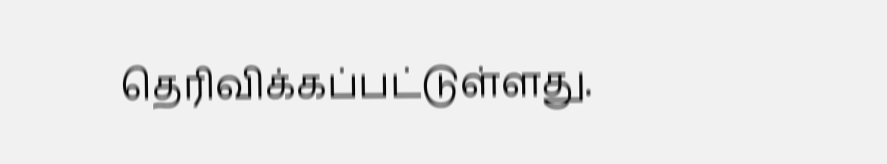தெரிவிக்கப்பட்டுள்ளது.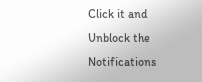Click it and Unblock the Notifications